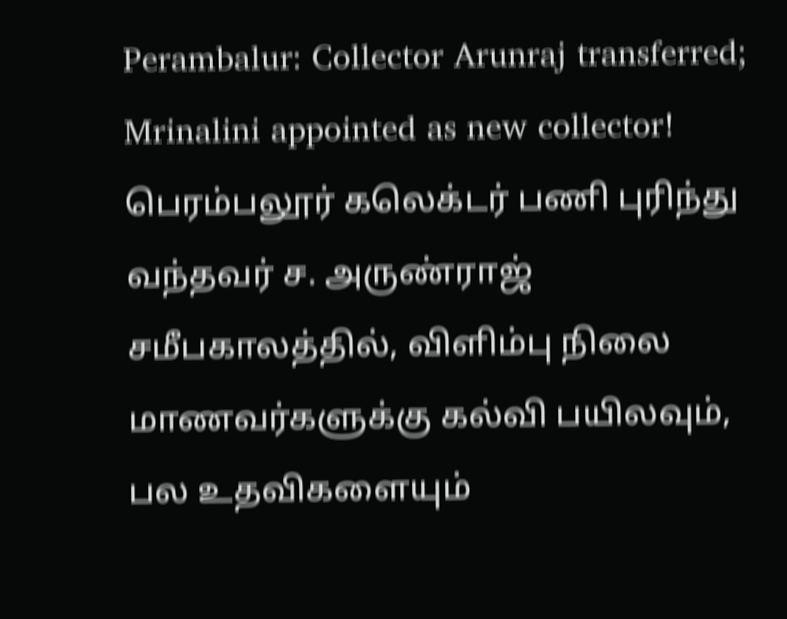Perambalur: Collector Arunraj transferred; Mrinalini appointed as new collector!
பெரம்பலூர் கலெக்டர் பணி புரிந்து வந்தவர் ச. அருண்ராஜ் சமீபகாலத்தில், விளிம்பு நிலை மாணவர்களுக்கு கல்வி பயிலவும், பல உதவிகளையும்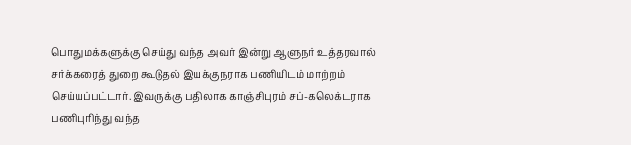பொதுமக்களுக்கு செய்து வந்த அவர் இன்று ஆளுநர் உத்தரவால் சர்க்கரைத் துறை கூடுதல் இயக்குநராக பணியிடம் மாற்றம் செய்யப்பட்டார். இவருக்கு பதிலாக காஞ்சிபுரம் சப்-கலெக்டராக பணிபுரிந்து வந்த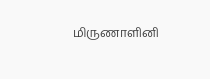மிருணாளினி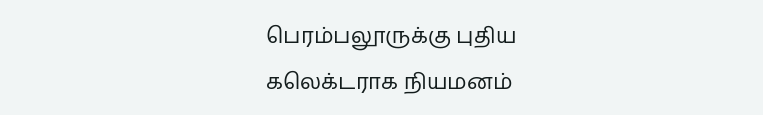பெரம்பலூருக்கு புதிய கலெக்டராக நியமனம்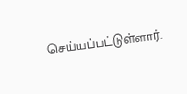செய்யப்பட்டுள்ளார்.